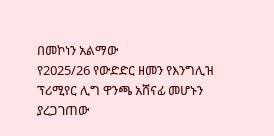በመኮነን አልማው
የ2025/26 የውድድር ዘመን የእንግሊዝ ፕሪሚየር ሊግ ዋንጫ አሸናፊ መሆኑን ያረጋገጠው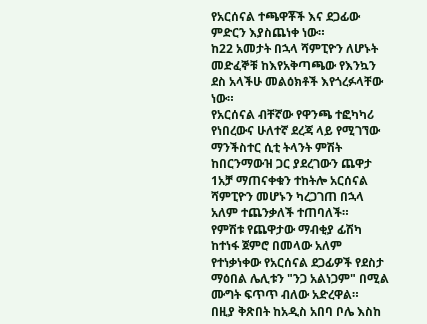የአርሰናል ተጫዋቾች እና ደጋፊው ምድርን እያስጨነቀ ነው።
ከ22 አመታት በኋላ ሻምፒዮን ለሆኑት መድፈኞቹ ከእየአቅጣጫው የእንኳን ደስ አላችሁ መልዕክቶች እየጎረፉላቸው ነው።
የአርሰናል ብቸኛው የዋንጫ ተፎካካሪ የነበረውና ሁለተኛ ደረጃ ላይ የሚገኘው ማንችስተር ሲቲ ትላንት ምሽት ከበርንማውዝ ጋር ያደረገውን ጨዋታ 1አቻ ማጠናቀቁን ተከትሎ አርሰናል ሻምፒዮን መሆኑን ካረጋገጠ በኋላ አለም ተጨንቃለች ተጠባለች።
የምሽቱ የጨዋታው ማብቂያ ፊሽካ ከተነፋ ጀምሮ በመላው አለም የተነቃነቀው የአርሰናል ደጋፊዎች የደስታ ማዕበል ሌሊቱን "ንጋ አልነጋም" በሚል ሙግት ፍጥጥ ብለው አድረዋል።
በዚያ ቅጽበት ከአዲስ አበባ ቦሌ እስከ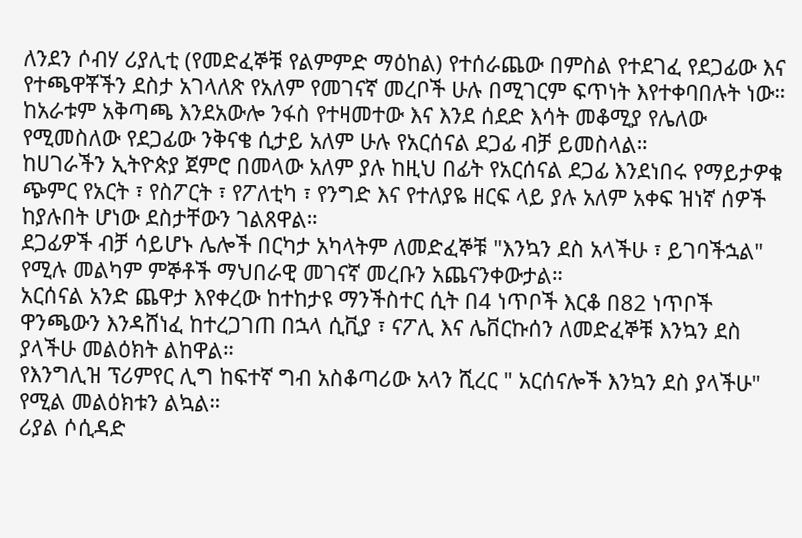ለንደን ሶብሃ ሪያሊቲ (የመድፈኞቹ የልምምድ ማዕከል) የተሰራጨው በምስል የተደገፈ የደጋፊው እና የተጫዋቾችን ደስታ አገላለጽ የአለም የመገናኛ መረቦች ሁሉ በሚገርም ፍጥነት እየተቀባበሉት ነው።
ከአራቱም አቅጣጫ እንደአውሎ ንፋስ የተዛመተው እና እንደ ሰደድ እሳት መቆሚያ የሌለው የሚመስለው የደጋፊው ንቅናቄ ሲታይ አለም ሁሉ የአርሰናል ደጋፊ ብቻ ይመስላል።
ከሀገራችን ኢትዮጵያ ጀምሮ በመላው አለም ያሉ ከዚህ በፊት የአርሰናል ደጋፊ እንደነበሩ የማይታዎቁ ጭምር የአርት ፣ የስፖርት ፣ የፖለቲካ ፣ የንግድ እና የተለያዬ ዘርፍ ላይ ያሉ አለም አቀፍ ዝነኛ ሰዎች ከያሉበት ሆነው ደስታቸውን ገልጸዋል።
ደጋፊዎች ብቻ ሳይሆኑ ሌሎች በርካታ አካላትም ለመድፈኞቹ "እንኳን ደስ አላችሁ ፣ ይገባችኋል" የሚሉ መልካም ምኞቶች ማህበራዊ መገናኛ መረቡን አጨናንቀውታል።
አርሰናል አንድ ጨዋታ እየቀረው ከተከታዩ ማንችስተር ሲት በ4 ነጥቦች እርቆ በ82 ነጥቦች ዋንጫውን እንዳሸነፈ ከተረጋገጠ በኋላ ሲቪያ ፣ ናፖሊ እና ሌቨርኩሰን ለመድፈኞቹ እንኳን ደስ ያላችሁ መልዕክት ልከዋል።
የእንግሊዝ ፕሪምየር ሊግ ከፍተኛ ግብ አስቆጣሪው አላን ሺረር " አርሰናሎች እንኳን ደስ ያላችሁ" የሚል መልዕክቱን ልኳል።
ሪያል ሶሲዳድ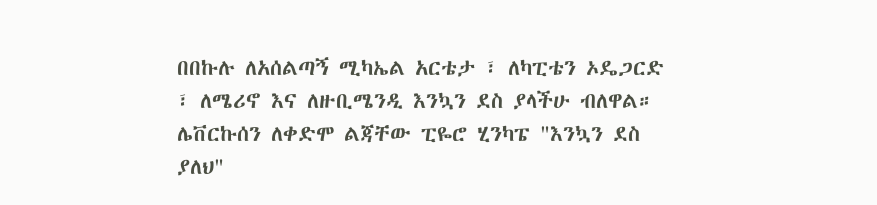በበኩሉ ለአሰልጣኝ ሚካኤል አርቴታ ፣ ለካፒቴን ኦዴጋርድ ፣ ለሜሪኖ እና ለዙቢሜንዲ እንኳን ደስ ያላችሁ ብለዋል።
ሌቨርኩሰን ለቀድሞ ልጃቸው ፒዬሮ ሂንካፔ "እንኳን ደስ ያለህ"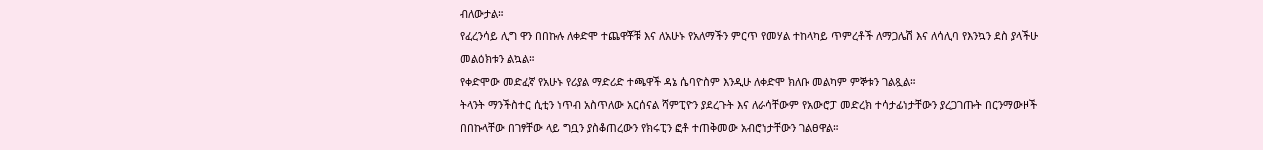ብለውታል።
የፈረንሳይ ሊግ ዋን በበኩሉ ለቀድሞ ተጨዋቾቹ እና ለአሁኑ የአለማችን ምርጥ የመሃል ተከላካይ ጥምረቶች ለማጋሌሽ እና ለሳሊባ የእንኳን ደስ ያላችሁ መልዕክቱን ልኳል።
የቀድሞው መድፈኛ የአሁኑ የሪያል ማድሪድ ተጫዋች ዳኔ ሴባዮስም እንዲሁ ለቀድሞ ክለቡ መልካም ምኞቱን ገልጿል።
ትላንት ማንችስተር ሲቲን ነጥብ አስጥለው አርሰናል ሻምፒዮን ያደረጉት እና ለራሳቸውም የአውሮፓ መድረክ ተሳታፊነታቸውን ያረጋገጡት በርንማውዞች በበኩላቸው በገፃቸው ላይ ግቧን ያስቆጠረውን የክሩፒን ፎቶ ተጠቅመው አብሮነታቸውን ገልፀዋል።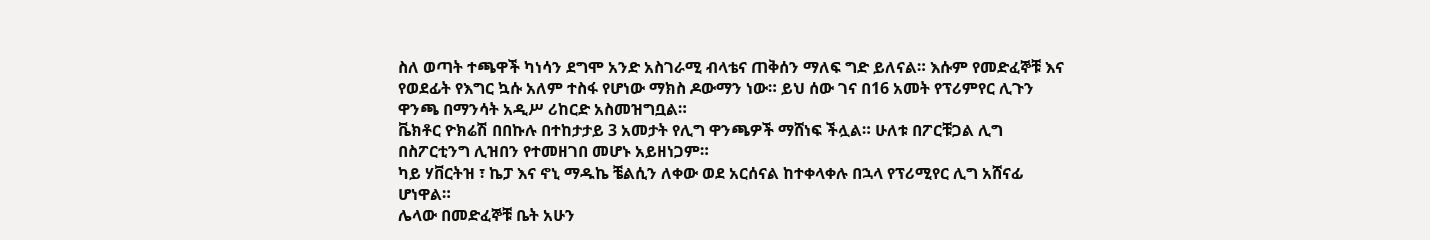ስለ ወጣት ተጫዋች ካነሳን ደግሞ አንድ አስገራሚ ብላቴና ጠቅሰን ማለፍ ግድ ይለናል። እሱም የመድፈኞቹ እና የወደፊት የእግር ኳሱ አለም ተስፋ የሆነው ማክስ ዶውማን ነው። ይህ ሰው ገና በ16 አመት የፕሪምየር ሊጉን ዋንጫ በማንሳት አዲሥ ሪከርድ አስመዝግቧል።
ቬክቶር ዮክሬሽ በበኩሉ በተከታታይ 3 አመታት የሊግ ዋንጫዎች ማሸነፍ ችሏል። ሁለቱ በፖርቹጋል ሊግ በስፖርቲንግ ሊዝበን የተመዘገበ መሆኑ አይዘነጋም።
ካይ ሃቨርትዝ ፣ ኬፓ እና ኖኒ ማዱኬ ቼልሲን ለቀው ወደ አርሰናል ከተቀላቀሉ በኋላ የፕሪሚየር ሊግ አሸናፊ ሆነዋል።
ሌላው በመድፈኞቹ ቤት አሁን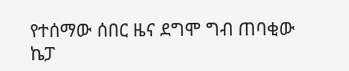የተሰማው ሰበር ዜና ደግሞ ግብ ጠባቂው ኬፓ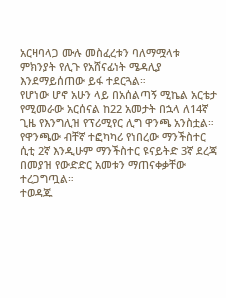አርዛባላጋ ሙሉ መስፈረቱን ባለማሟላቱ ምክንያት የሊጉ የአሸናፊነት ሜዳሊያ እንደማይሰጠው ይፋ ተደርጓል።
የሆነው ሆኖ አሁን ላይ በአሰልጣኝ ሚኬል አርቴታ የሚመራው አርሰናል ከ22 አመታት በኋላ ለ14ኛ ጊዜ የእንግሊዝ የፕሪሚየር ሊግ ዋንጫ አንስቷል።
የዋንጫው ብቸኛ ተፎካካሪ የነበረው ማንችስተር ሲቲ 2ኛ እንዲሁም ማንችስተር ዩናይትድ 3ኛ ደረጃ በመያዝ የውድድር አመቱን ማጠናቀቃቸው ተረጋግጧል።
ተወዳጁ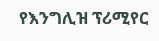የእንግሊዝ ፕሪሚየር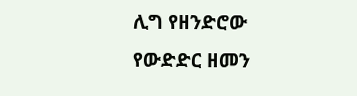ሊግ የዘንድሮው የውድድር ዘመን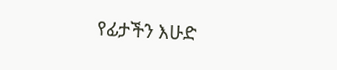የፊታችን እሁድ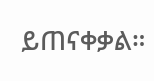ይጠናቀቃል።